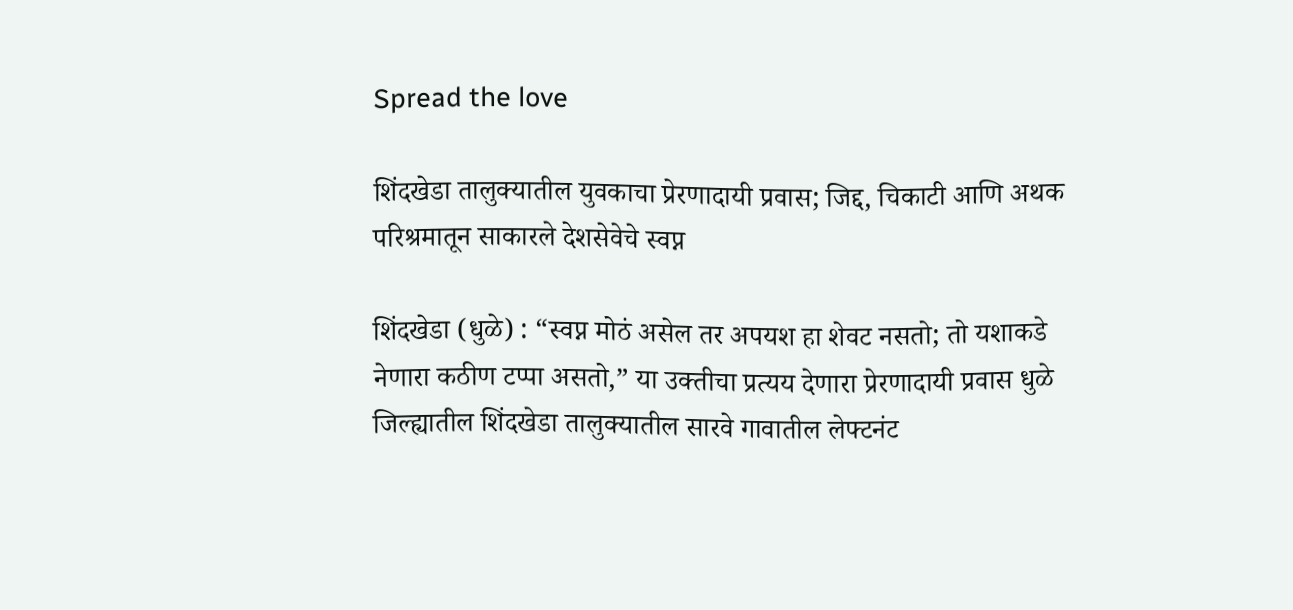Spread the love

शिंदखेडा तालुक्यातील युवकाचा प्रेरणादायी प्रवास; जिद्द, चिकाटी आणि अथक परिश्रमातून साकारले देशसेवेचे स्वप्न

शिंदखेडा (धुळे) : “स्वप्न मोठं असेल तर अपयश हा शेवट नसतो; तो यशाकडे नेणारा कठीण टप्पा असतो,” या उक्तीचा प्रत्यय देणारा प्रेरणादायी प्रवास धुळे जिल्ह्यातील शिंदखेडा तालुक्यातील सारवे गावातील लेफ्टनंट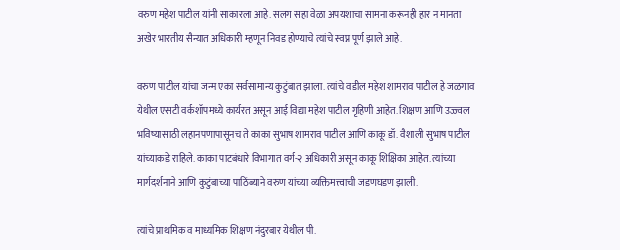वरुण महेश पाटील यांनी साकारला आहे. सलग सहा वेळा अपयशाचा सामना करूनही हार न मानता अखेर भारतीय सैन्यात अधिकारी म्हणून निवड होण्याचे त्यांचे स्वप्न पूर्ण झाले आहे.

वरुण पाटील यांचा जन्म एका सर्वसामान्य कुटुंबात झाला. त्यांचे वडील महेश शामराव पाटील हे जळगाव येथील एसटी वर्कशॉपमध्ये कार्यरत असून आई विद्या महेश पाटील गृहिणी आहेत. शिक्षण आणि उज्ज्वल भविष्यासाठी लहानपणापासूनच ते काका सुभाष शामराव पाटील आणि काकू डॉ. वैशाली सुभाष पाटील यांच्याकडे राहिले. काका पाटबंधारे विभागात वर्ग-२ अधिकारी असून काकू शिक्षिका आहेत. त्यांच्या मार्गदर्शनाने आणि कुटुंबाच्या पाठिंब्याने वरुण यांच्या व्यक्तिमत्त्वाची जडणघडण झाली.

त्यांचे प्राथमिक व माध्यमिक शिक्षण नंदुरबार येथील पी.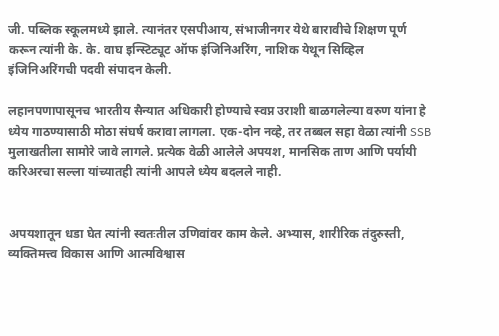जी. पब्लिक स्कूलमध्ये झाले. त्यानंतर एसपीआय, संभाजीनगर येथे बारावीचे शिक्षण पूर्ण करून त्यांनी के. के. वाघ इन्स्टिट्यूट ऑफ इंजिनिअरिंग, नाशिक येथून सिव्हिल इंजिनिअरिंगची पदवी संपादन केली.

लहानपणापासूनच भारतीय सैन्यात अधिकारी होण्याचे स्वप्न उराशी बाळगलेल्या वरुण यांना हे ध्येय गाठण्यासाठी मोठा संघर्ष करावा लागला. एक-दोन नव्हे, तर तब्बल सहा वेळा त्यांनी SSB मुलाखतीला सामोरे जावे लागले. प्रत्येक वेळी आलेले अपयश, मानसिक ताण आणि पर्यायी करिअरचा सल्ला यांच्यातही त्यांनी आपले ध्येय बदलले नाही.


अपयशातून धडा घेत त्यांनी स्वतःतील उणिवांवर काम केले. अभ्यास, शारीरिक तंदुरुस्ती, व्यक्तिमत्त्व विकास आणि आत्मविश्वास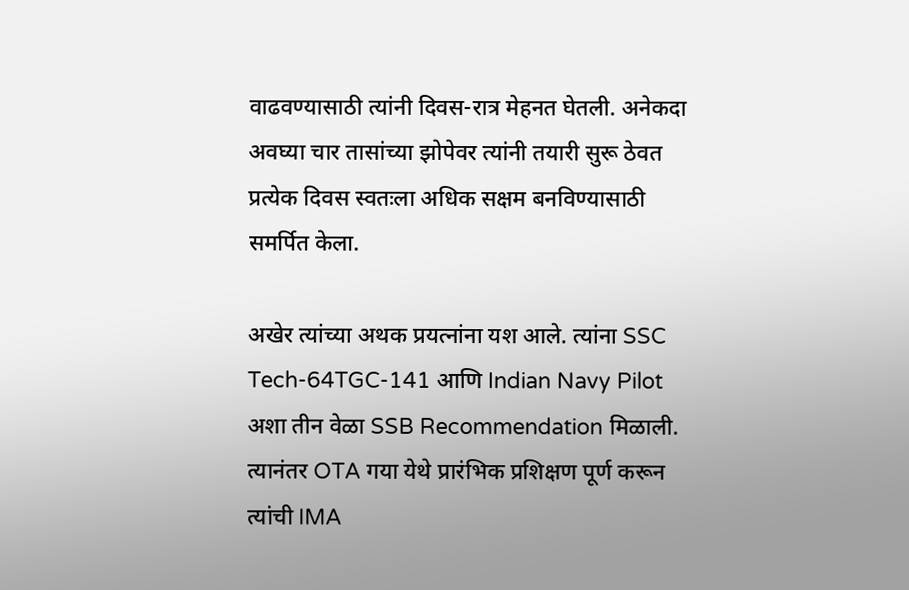वाढवण्यासाठी त्यांनी दिवस-रात्र मेहनत घेतली. अनेकदा अवघ्या चार तासांच्या झोपेवर त्यांनी तयारी सुरू ठेवत प्रत्येक दिवस स्वतःला अधिक सक्षम बनविण्यासाठी समर्पित केला.

अखेर त्यांच्या अथक प्रयत्नांना यश आले. त्यांना SSC Tech-64TGC-141 आणि Indian Navy Pilot अशा तीन वेळा SSB Recommendation मिळाली. त्यानंतर OTA गया येथे प्रारंभिक प्रशिक्षण पूर्ण करून त्यांची IMA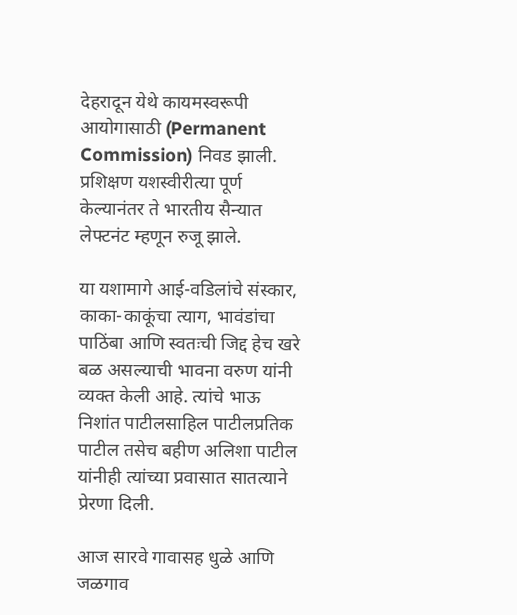देहरादून येथे कायमस्वरूपी आयोगासाठी (Permanent Commission) निवड झाली. प्रशिक्षण यशस्वीरीत्या पूर्ण केल्यानंतर ते भारतीय सैन्यात लेफ्टनंट म्हणून रुजू झाले.

या यशामागे आई-वडिलांचे संस्कार, काका-काकूंचा त्याग, भावंडांचा पाठिंबा आणि स्वतःची जिद्द हेच खरे बळ असल्याची भावना वरुण यांनी व्यक्त केली आहे. त्यांचे भाऊ निशांत पाटीलसाहिल पाटीलप्रतिक पाटील तसेच बहीण अलिशा पाटील यांनीही त्यांच्या प्रवासात सातत्याने प्रेरणा दिली.

आज सारवे गावासह धुळे आणि जळगाव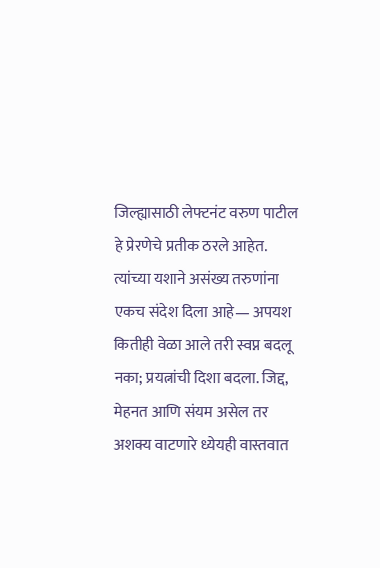जिल्ह्यासाठी लेफ्टनंट वरुण पाटील हे प्रेरणेचे प्रतीक ठरले आहेत. त्यांच्या यशाने असंख्य तरुणांना एकच संदेश दिला आहे— अपयश कितीही वेळा आले तरी स्वप्न बदलू नका; प्रयत्नांची दिशा बदला. जिद्द, मेहनत आणि संयम असेल तर अशक्य वाटणारे ध्येयही वास्तवात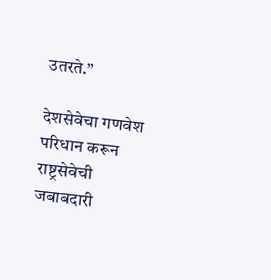उतरते.”

देशसेवेचा गणवेश परिधान करून राष्ट्रसेवेची जबाबदारी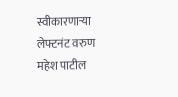स्वीकारणाऱ्या लेफ्टनंट वरुण महेश पाटील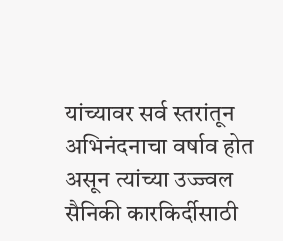यांच्यावर सर्व स्तरांतून अभिनंदनाचा वर्षाव होत असून त्यांच्या उज्ज्वल सैनिकी कारकिर्दीसाठी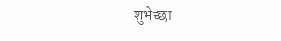शुभेच्छा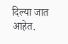दिल्या जात आहेत.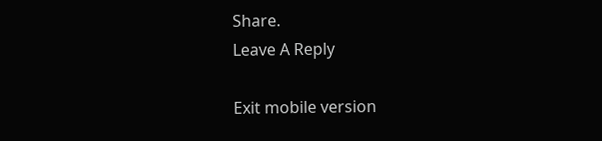Share.
Leave A Reply

Exit mobile version